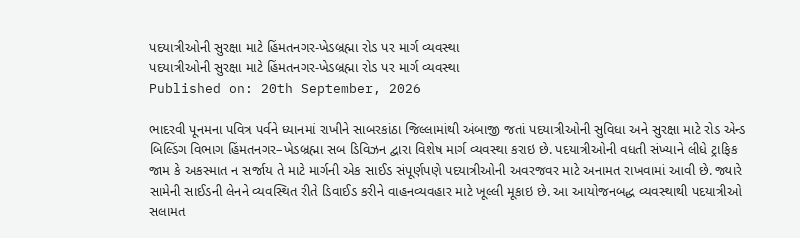પદયાત્રીઓની સુરક્ષા માટે હિંમતનગર-ખેડબ્રહ્મા રોડ પર માર્ગ વ્યવસ્થા
પદયાત્રીઓની સુરક્ષા માટે હિંમતનગર-ખેડબ્રહ્મા રોડ પર માર્ગ વ્યવસ્થા
Published on: 20th September, 2026

ભાદરવી પૂનમના પવિત્ર પર્વને ધ્યાનમાં રાખીને સાબરકાંઠા જિલ્લામાંથી અંબાજી જતાં પદયાત્રીઓની સુવિધા અને સુરક્ષા માટે રોડ એન્ડ બિલ્ડિંગ વિભાગ હિંમતનગર–ખેડબ્રહ્મા સબ ડિવિઝન દ્વારા વિશેષ માર્ગ વ્યવસ્થા કરાઇ છે. પદયાત્રીઓની વધતી સંખ્યાને લીધે ટ્રાફિક જામ કે અકસ્માત ન સર્જાય તે માટે માર્ગની એક સાઈડ સંપૂર્ણપણે પદયાત્રીઓની અવરજવર માટે અનામત રાખવામાં આવી છે. જ્યારે સામેની સાઈડની લેનને વ્યવસ્થિત રીતે ડિવાઈડ કરીને વાહનવ્યવહાર માટે ખૂલ્લી મૂકાઇ છે. આ આયોજનબદ્ધ વ્યવસ્થાથી પદયાત્રીઓ સલામત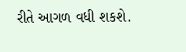રીતે આગળ વધી શકશે.